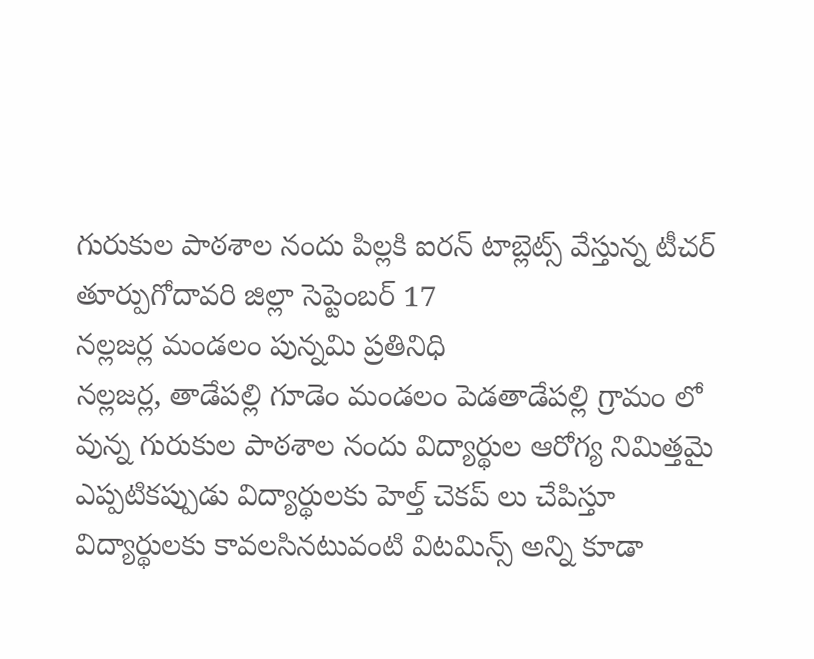గురుకుల పాఠశాల నందు పిల్లకి ఐరన్ టాబ్లెట్స్ వేస్తున్న టీచర్
తూర్పుగోదావరి జిల్లా సెప్టెంబర్ 17
నల్లజర్ల మండలం పున్నమి ప్రతినిధి
నల్లజర్ల, తాడేపల్లి గూడెం మండలం పెడతాడేపల్లి గ్రామం లో వున్న గురుకుల పాఠశాల నందు విద్యార్థుల ఆరోగ్య నిమిత్తమై ఎప్పటికప్పుడు విద్యార్థులకు హెల్త్ చెకప్ లు చేపిస్తూ విద్యార్థులకు కావలసినటువంటి విటమిన్స్ అన్ని కూడా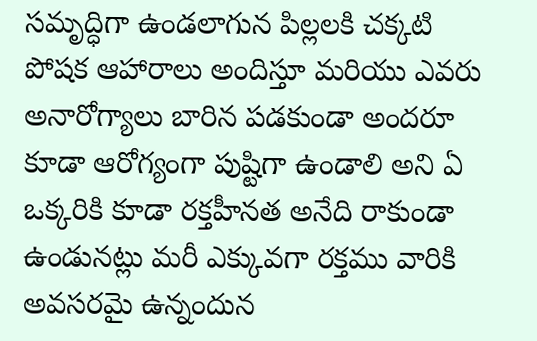సమృద్ధిగా ఉండలాగున పిల్లలకి చక్కటి పోషక ఆహారాలు అందిస్తూ మరియు ఎవరు అనారోగ్యాలు బారిన పడకుండా అందరూ కూడా ఆరోగ్యంగా పుష్టిగా ఉండాలి అని ఏ ఒక్కరికి కూడా రక్తహీనత అనేది రాకుండా ఉండునట్లు మరీ ఎక్కువగా రక్తము వారికి అవసరమై ఉన్నందున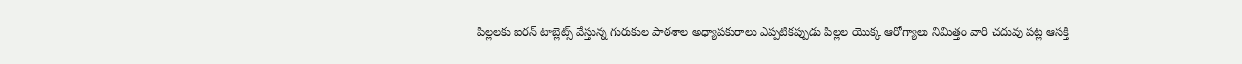పిల్లలకు ఐరన్ టాబ్లెట్స్ వేస్తున్న గురుకుల పాఠశాల అధ్యాపకురాలు ఎప్పటికప్పుడు పిల్లల యొక్క ఆరోగ్యాలు నిమిత్తం వారి చదువు పట్ల ఆసక్తి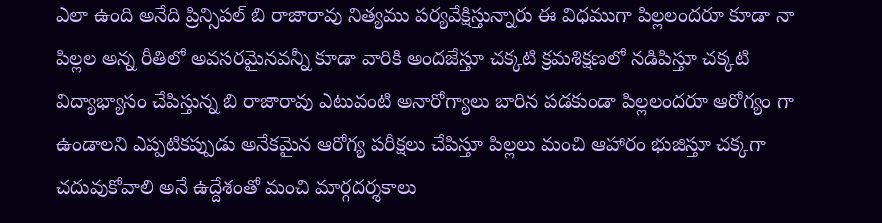ఎలా ఉంది అనేది ప్రిన్సిపల్ బి రాజారావు నిత్యము పర్యవేక్షిస్తున్నారు ఈ విధముగా పిల్లలందరూ కూడా నా పిల్లల అన్న రీతిలో అవసరమైనవన్నీ కూడా వారికి అందజేస్తూ చక్కటి క్రమశిక్షణలో నడిపిస్తూ చక్కటి విద్యాభ్యాసం చేపిస్తున్న బి రాజారావు ఎటువంటి అనారోగ్యాలు బారిన పడకుండా పిల్లలందరూ ఆరోగ్యం గా ఉండాలని ఎప్పటికప్పుడు అనేకమైన ఆరోగ్య పరీక్షలు చేపిస్తూ పిల్లలు మంచి ఆహారం భుజిస్తూ చక్కగా చదువుకోవాలి అనే ఉద్దేశంతో మంచి మార్గదర్శకాలు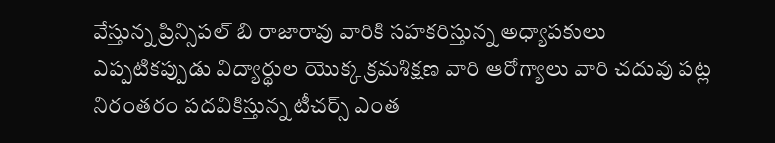వేస్తున్న ప్రిన్సిపల్ బి రాజారావు వారికి సహకరిస్తున్న అధ్యాపకులు ఎప్పటికప్పుడు విద్యార్థుల యొక్క క్రమశిక్షణ వారి ఆరోగ్యాలు వారి చదువు పట్ల నిరంతరం పదవికిస్తున్న టీచర్స్ ఎంత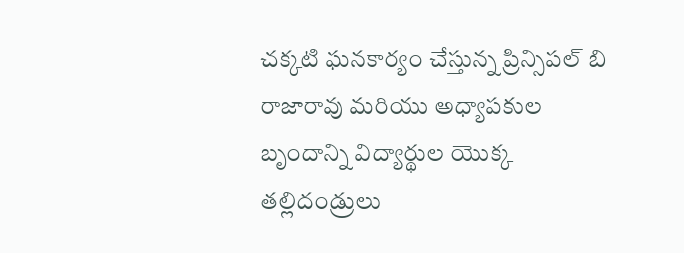చక్కటి ఘనకార్యం చేస్తున్న ప్రిన్సిపల్ బి రాజారావు మరియు అధ్యాపకుల బృందాన్ని విద్యార్థుల యొక్క తల్లిదండ్రులు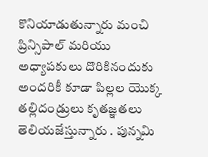కొనియాడుతున్నారు మంచి ప్రిన్సిపాల్ మరియు అధ్యాపకులు దొరికినందుకు అందరికీ కూడా పిల్లల యొక్క తల్లిదండ్రులు కృతజ్ఞతలు తెలియజేస్తున్నారు . పున్నమి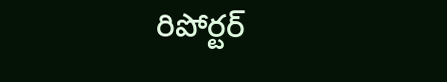రిపోర్టర్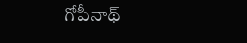గోపీనాథ్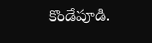కొండేపూడి.